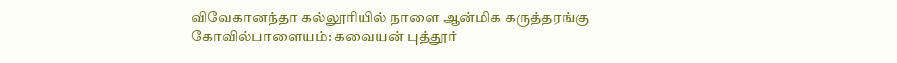விவேகானந்தா கல்லூரியில் நாளை ஆன்மிக கருத்தரங்கு
கோவில்பாளையம்: கவையன் புத்தூர்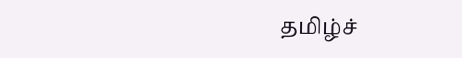தமிழ்ச்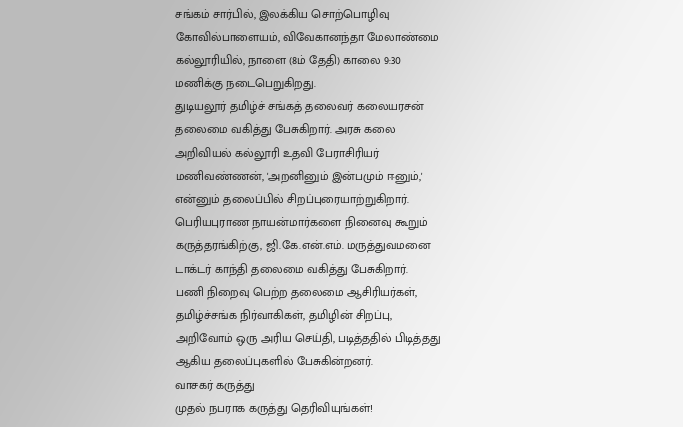சங்கம் சார்பில், இலக்கிய சொற்பொழிவு கோவில்பாளையம், விவேகானந்தா மேலாண்மை கல்லூரியில், நாளை (8ம் தேதி) காலை 9:30 மணிக்கு நடைபெறுகிறது.
துடியலூர் தமிழ்ச் சங்கத் தலைவர் கலையரசன் தலைமை வகித்து பேசுகிறார். அரசு கலை அறிவியல் கல்லூரி உதவி பேராசிரியர் மணிவண்ணன், 'அறனினும் இன்பமும் ஈனும்,' என்னும் தலைப்பில் சிறப்புரையாற்றுகிறார். பெரியபுராண நாயன்மார்களை நினைவு கூறும் கருத்தரங்கிற்கு, ஜி.கே.என்.எம். மருத்துவமனை டாக்டர் காந்தி தலைமை வகித்து பேசுகிறார்.
பணி நிறைவு பெற்ற தலைமை ஆசிரியர்கள், தமிழ்ச்சங்க நிர்வாகிகள், தமிழின் சிறப்பு, அறிவோம் ஒரு அரிய செய்தி, படித்ததில் பிடித்தது ஆகிய தலைப்புகளில் பேசுகின்றனர்.
வாசகர் கருத்து
முதல் நபராக கருத்து தெரிவியுங்கள்!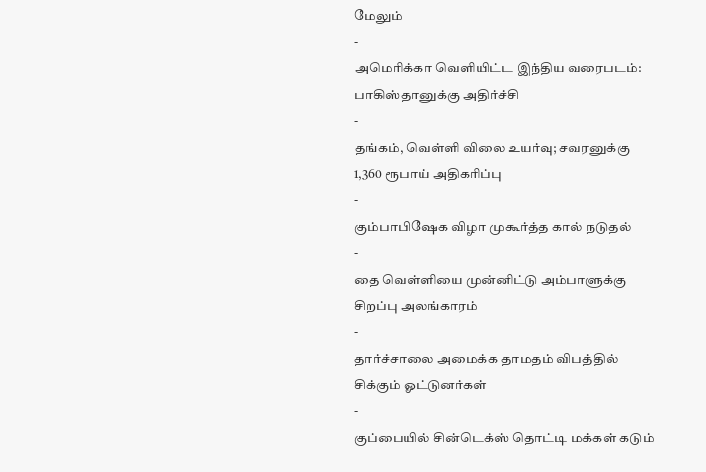மேலும்
-
அமெரிக்கா வெளியிட்ட இந்திய வரைபடம்: பாகிஸ்தானுக்கு அதிர்ச்சி
-
தங்கம், வெள்ளி விலை உயர்வு; சவரனுக்கு 1,360 ரூபாய் அதிகரிப்பு
-
கும்பாபிஷேக விழா முகூர்த்த கால் நடுதல்
-
தை வெள்ளியை முன்னிட்டு அம்பாளுக்கு சிறப்பு அலங்காரம்
-
தார்ச்சாலை அமைக்க தாமதம் விபத்தில் சிக்கும் ஓட்டுனர்கள்
-
குப்பையில் சின்டெக்ஸ் தொட்டி மக்கள் கடும்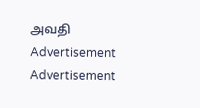அவதி
Advertisement
Advertisement